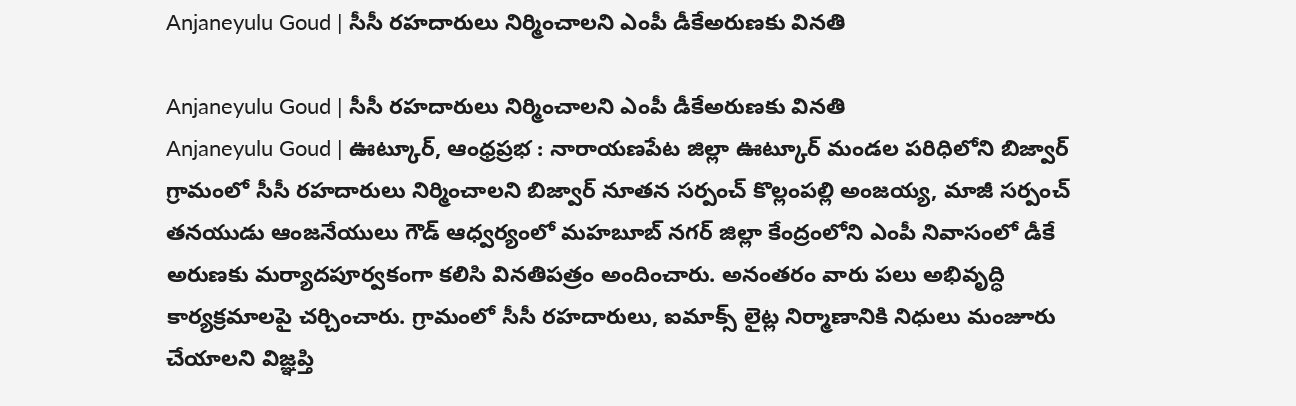Anjaneyulu Goud | సీసీ రహదారులు నిర్మించాలని ఎంపీ డీకేఅరుణకు వినతి

Anjaneyulu Goud | సీసీ రహదారులు నిర్మించాలని ఎంపీ డీకేఅరుణకు వినతి
Anjaneyulu Goud | ఊట్కూర్, ఆంధ్రప్రభ : నారాయణపేట జిల్లా ఊట్కూర్ మండల పరిధిలోని బిజ్వార్ గ్రామంలో సీసీ రహదారులు నిర్మించాలని బిజ్వార్ నూతన సర్పంచ్ కొల్లంపల్లి అంజయ్య, మాజీ సర్పంచ్ తనయుడు ఆంజనేయులు గౌడ్ ఆధ్వర్యంలో మహబూబ్ నగర్ జిల్లా కేంద్రంలోని ఎంపీ నివాసంలో డీకే అరుణకు మర్యాదపూర్వకంగా కలిసి వినతిపత్రం అందించారు. అనంతరం వారు పలు అభివృద్ధి కార్యక్రమాలపై చర్చించారు. గ్రామంలో సీసీ రహదారులు, ఐమాక్స్ లైట్ల నిర్మాణానికి నిధులు మంజూరు చేయాలని విజ్ఞప్తి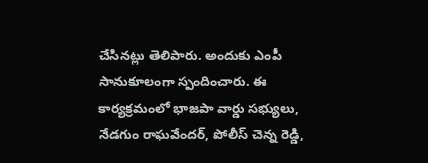చేసినట్లు తెలిపారు. అందుకు ఎంపీ సానుకూలంగా స్పందించారు. ఈ కార్యక్రమంలో భాజపా వార్డు సభ్యులు, నేడగుం రాఘవేందర్, పోలీస్ చెన్న రెడ్డి,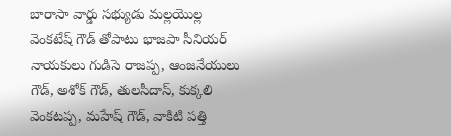బారాసా వార్డు సభ్యుడు మల్లయొల్ల వెంకటేష్ గౌడ్ తోపాటు భాజపా సీనియర్ నాయకులు గుడిసె రాజప్ప, ఆంజనేయులు గౌడ్, అశోక్ గౌడ్, తులసీదాస్, కుక్కలి వెంకటప్ప, మహేష్ గౌడ్, వాకిటి పత్తి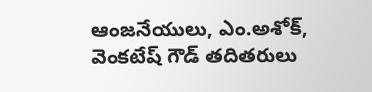ఆంజనేయులు, ఎం.అశోక్, వెంకటేష్ గౌడ్ తదితరులు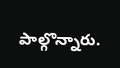పాల్గొన్నారు.